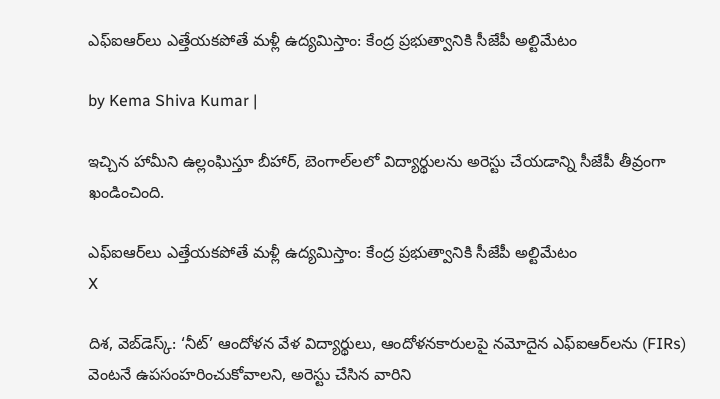ఎఫ్‌ఐఆర్‌లు ఎత్తేయకపోతే మళ్లీ ఉద్యమిస్తాం: కేంద్ర ప్రభుత్వానికి సీజేపీ అల్టిమేటం

by Kema Shiva Kumar |

ఇచ్చిన హామీని ఉల్లంఘిస్తూ బీహార్, బెంగాల్‌లలో విద్యార్థులను అరెస్టు చేయడాన్ని సీజేపీ తీవ్రంగా ఖండించింది.

ఎఫ్‌ఐఆర్‌లు ఎత్తేయకపోతే మళ్లీ ఉద్యమిస్తాం: కేంద్ర ప్రభుత్వానికి సీజేపీ అల్టిమేటం
X

దిశ, వెబ్‌డెస్క్: ‘నీట్’ ఆందోళన వేళ విద్యార్థులు, ఆందోళనకారులపై నమోదైన ఎఫ్‌ఐఆర్‌లను (FIRs) వెంటనే ఉపసంహరించుకోవాలని, అరెస్టు చేసిన వారిని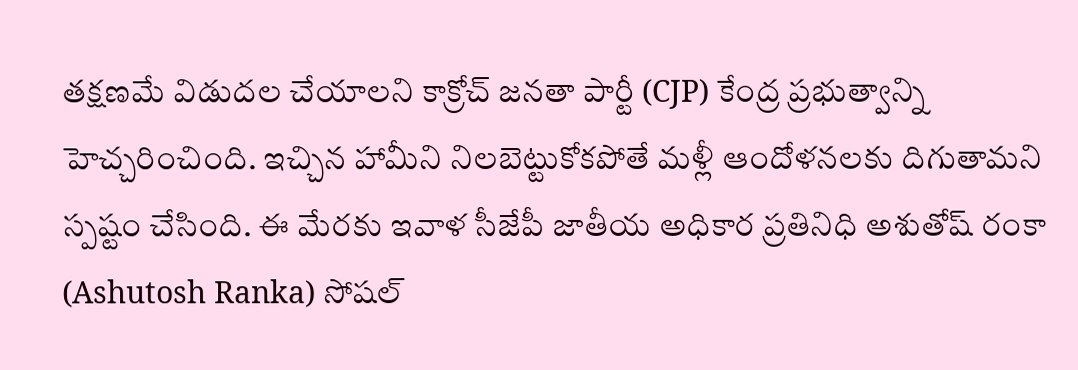తక్షణమే విడుదల చేయాలని కాక్రోచ్ జనతా పార్టీ (CJP) కేంద్ర ప్రభుత్వాన్ని హెచ్చరించింది. ఇచ్చిన హామీని నిలబెట్టుకోకపోతే మళ్లీ ఆందోళనలకు దిగుతామని స్పష్టం చేసింది. ఈ మేరకు ఇవాళ సీజేపీ జాతీయ అధికార ప్రతినిధి అశుతోష్ రంకా (Ashutosh Ranka) సోషల్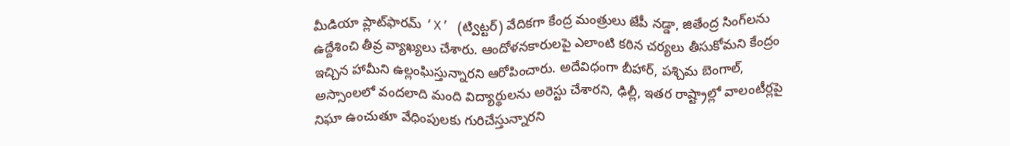మీడియా ప్లాట్‌ఫారమ్ ‘X’ (ట్విట్టర్) వేదికగా కేంద్ర మంత్రులు జేపీ నడ్డా, జితేంద్ర సింగ్‌లను ఉద్దేశించి తీవ్ర వ్యాఖ్యలు చేశారు. ఆందోళనకారులపై ఎలాంటి కఠిన చర్యలు తీసుకోమని కేంద్రం ఇచ్చిన హామీని ఉల్లంఘిస్తున్నారని ఆరోపించారు. అదేవిధంగా బీహార్, పశ్చిమ బెంగాల్, అస్సాంలలో వందలాది మంది విద్యార్థులను అరెస్టు చేశారని, ఢిల్లీ, ఇతర రాష్ట్రాల్లో వాలంటీర్లపై నిఘా ఉంచుతూ వేధింపులకు గురిచేస్తున్నారని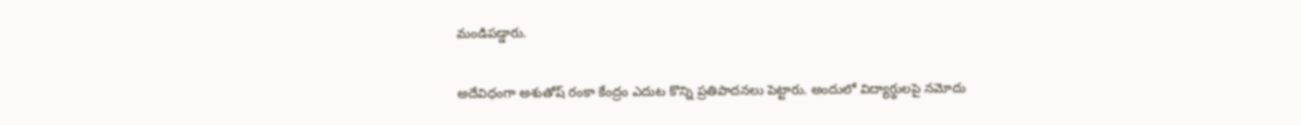మండిపడ్డారు.

అదేవిధంగా అశుతోష్ రంకా కేంద్రం ఎదుట కొన్ని ప్రతిపాదనలు పెట్టారు. అందులో విద్యార్థులపై నమోదు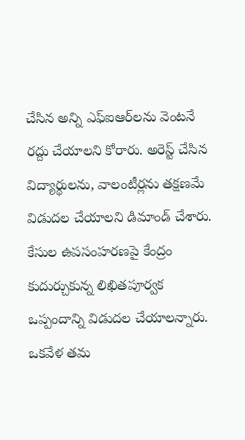చేసిన అన్ని ఎఫ్‌ఐఆర్‌లను వెంటనే రద్దు చేయాలని కోరారు. అరెస్ట్ చేసిన విద్యార్థులను, వాలంటీర్లను తక్షణమే విడుదల చేయాలని డిమాండ్ చేశారు. కేసుల ఉపసంహరణపై కేంద్రం కుదుర్చుకున్న లిఖితపూర్వక ఒప్పందాన్ని విడుదల చేయాలన్నారు. ఒకవేళ తమ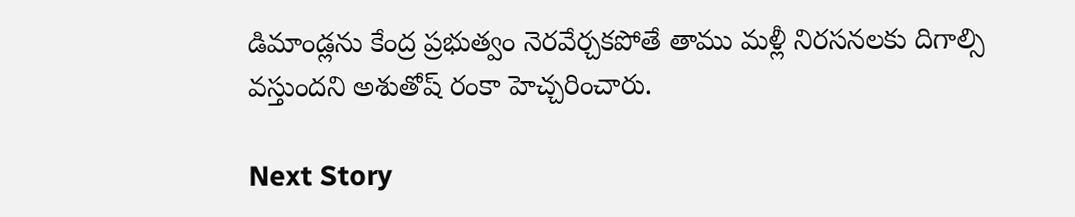డిమాండ్లను కేంద్ర ప్రభుత్వం నెరవేర్చకపోతే తాము మళ్లీ నిరసనలకు దిగాల్సి వస్తుందని అశుతోష్ రంకా హెచ్చరించారు.

Next Story